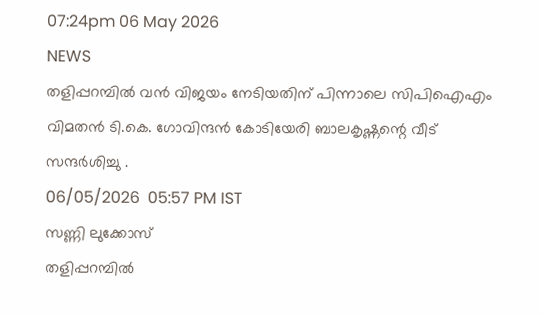07:24pm 06 May 2026
NEWS
തളിപ്പറമ്പില്‍ വന്‍ വിജയം നേടിയതിന് പിന്നാലെ സിപിഐഎം വിമതന്‍ ടി.കെ. ഗോവിന്ദൻ കോടിയേരി ബാലകൃഷ്ണന്റെ വീട് സന്ദര്‍ശിച്ചു .
06/05/2026  05:57 PM IST
സണ്ണി ലുക്കോസ്
തളിപ്പറമ്പില്‍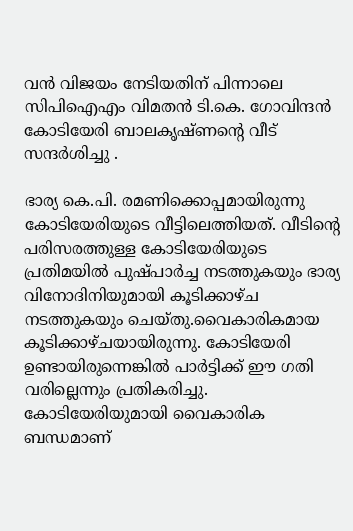വന്‍ വിജയം നേടിയതിന് പിന്നാലെ സിപിഐഎം വിമതന്‍ ടി.കെ. ഗോവിന്ദൻ കോടിയേരി ബാലകൃഷ്ണന്റെ വീട് സന്ദര്‍ശിച്ചു .

ഭാര്യ കെ.പി. രമണിക്കൊപ്പമായിരുന്നു കോടിയേരിയുടെ വീട്ടിലെത്തിയത്. വീടിന്റെ പരിസരത്തുള്ള കോടിയേരിയുടെ പ്രതിമയില്‍ പുഷ്പാര്‍ച്ച നടത്തുകയും ഭാര്യ വിനോദിനിയുമായി കൂടിക്കാഴ്ച നടത്തുകയും ചെയ്തു.വൈകാരികമായ കൂടിക്കാഴ്ചയായിരുന്നു. കോടിയേരി ഉണ്ടായിരുന്നെങ്കില്‍ പാര്‍ട്ടിക്ക് ഈ ഗതി വരില്ലെന്നും പ്രതികരിച്ചു. കോടിയേരിയുമായി വൈകാരിക ബന്ധമാണ്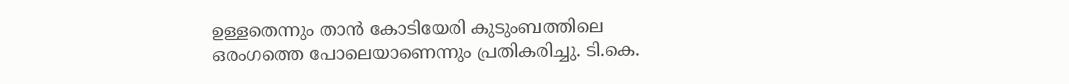ഉള്ളതെന്നും താന്‍ കോടിയേരി കുടുംബത്തിലെ ഒരംഗത്തെ പോലെയാണെന്നും പ്രതികരിച്ചു. ടി.കെ.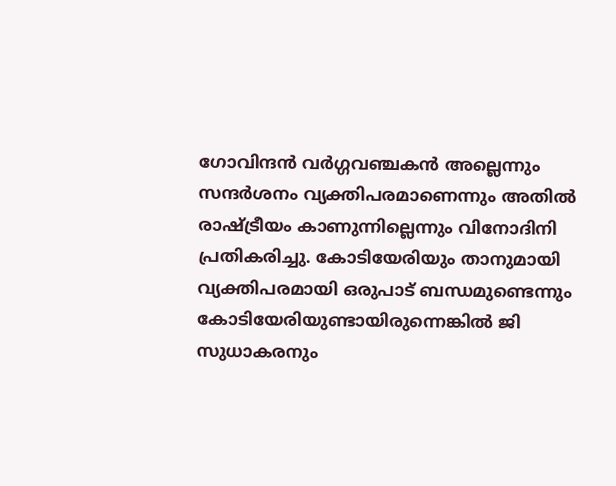ഗോവിന്ദന്‍ വര്‍ഗ്ഗവഞ്ചകന്‍ അല്ലെന്നും സന്ദര്‍ശനം വ്യക്തിപരമാണെന്നും അതില്‍ രാഷ്ട്രീയം കാണുന്നില്ലെന്നും വിനോദിനി പ്രതികരിച്ചു. കോടിയേരിയും താനുമായി വ്യക്തിപരമായി ഒരുപാട് ബന്ധമുണ്ടെന്നും കോടിയേരിയുണ്ടായിരുന്നെങ്കില്‍ ജി സുധാകരനും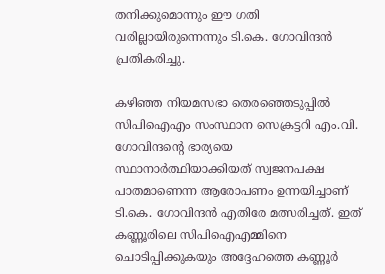തനിക്കുമൊന്നും ഈ ഗതി വരില്ലായിരുന്നെന്നും ടി.കെ. ഗോവിന്ദന്‍ പ്രതികരിച്ചു.

കഴിഞ്ഞ നിയമസഭാ തെരഞ്ഞെടുപ്പില്‍ സിപിഐഎം സംസ്ഥാന സെക്രട്ടറി എം.വി. ഗോവിന്ദന്റെ ഭാര്യയെ സ്ഥാനാര്‍ത്ഥിയാക്കിയത് സ്വജനപക്ഷ പാതമാണെന്ന ആരോപണം ഉന്നയിച്ചാണ് ടി.കെ. ഗോവിന്ദന്‍ എതിരേ മത്സരിച്ചത്. ഇത് കണ്ണൂരിലെ സിപിഐഎമ്മിനെ ചൊടിപ്പിക്കുകയും അദ്ദേഹത്തെ കണ്ണൂര്‍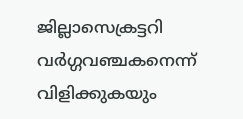ജില്ലാസെക്രട്ടറി വര്‍ഗ്ഗവഞ്ചകനെന്ന് വിളിക്കുകയും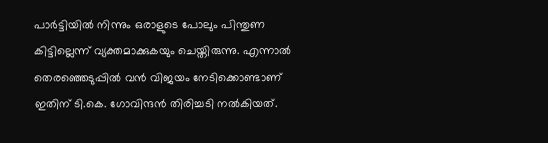പാര്‍ട്ടിയില്‍ നിന്നും ഒരാളുടെ പോലും പിന്തുണ കിട്ടില്ലെന്ന് വ്യക്തമാക്കുകയും ചെയ്തിരുന്നു. എന്നാല്‍ തെരഞ്ഞെടുപ്പില്‍ വന്‍ വിജയം നേടിക്കൊണ്ടാണ് ഇതിന് ടി.കെ. ഗോവിന്ദന്‍ തിരിച്ചടി നല്‍കിയത്.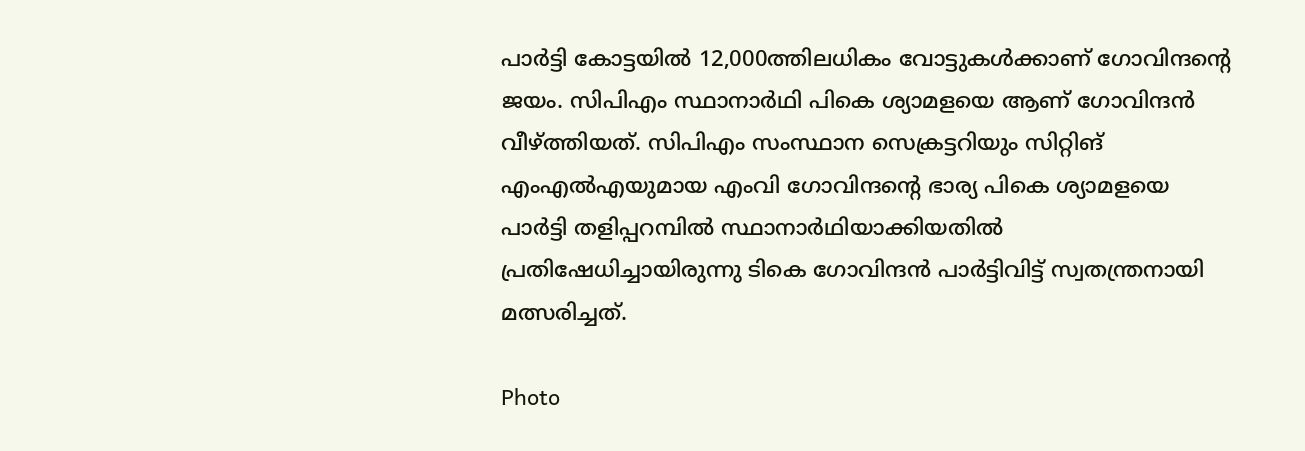പാര്‍ട്ടി കോട്ടയില്‍ 12,000ത്തിലധികം വോട്ടുകള്‍ക്കാണ് ഗോവിന്ദന്റെ ജയം. സിപിഎം സ്ഥാനാര്‍ഥി പികെ ശ്യാമളയെ ആണ് ഗോവിന്ദന്‍ വീഴ്ത്തിയത്. സിപിഎം സംസ്ഥാന സെക്രട്ടറിയും സിറ്റിങ് എംഎല്‍എയുമായ എംവി ഗോവിന്ദന്റെ ഭാര്യ പികെ ശ്യാമളയെ പാര്‍ട്ടി തളിപ്പറമ്പില്‍ സ്ഥാനാര്‍ഥിയാക്കിയതില്‍ പ്രതിഷേധിച്ചായിരുന്നു ടികെ ഗോവിന്ദന്‍ പാര്‍ട്ടിവിട്ട് സ്വതന്ത്രനായി മത്സരിച്ചത്.

Photo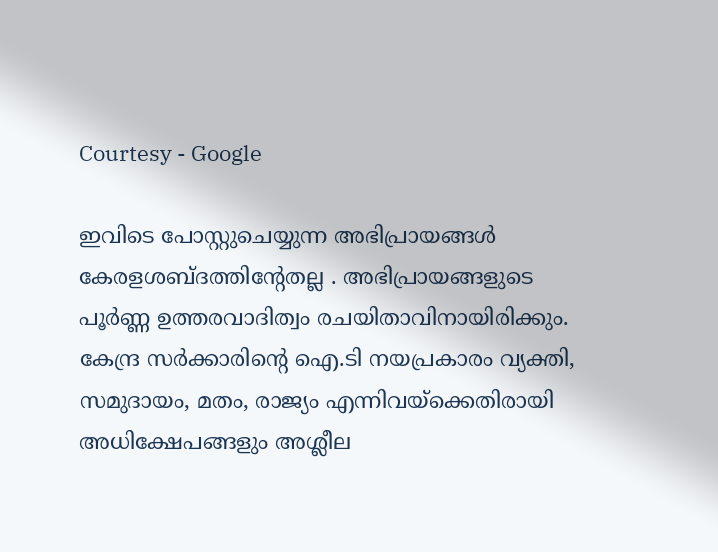Courtesy - Google

ഇവിടെ പോസ്റ്റുചെയ്യുന്ന അഭിപ്രായങ്ങള്‍ കേരളശബ്‌ദത്തിന്റേതല്ല . അഭിപ്രായങ്ങളുടെ പൂര്‍ണ്ണ ഉത്തരവാദിത്വം രചയിതാവിനായിരിക്കും. കേന്ദ്ര സർക്കാരിന്റെ ഐ.ടി നയപ്രകാരം വ്യക്തി, സമുദായം, മതം, രാജ്യം എന്നിവയ്ക്കെതിരായി അധിക്ഷേപങ്ങളും അശ്ലീല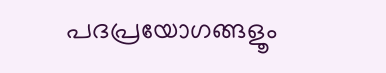പദപ്രയോഗങ്ങളൂം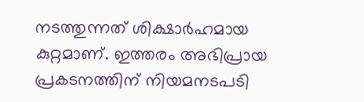നടത്തുന്നത് ശിക്ഷാര്‍ഹമായ കുറ്റമാണ്. ഇത്തരം അഭിപ്രായ പ്രകടനത്തിന് നിയമനടപടി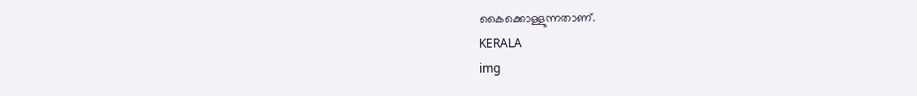കൈക്കൊള്ളുന്നതാണ്.
KERALA
img